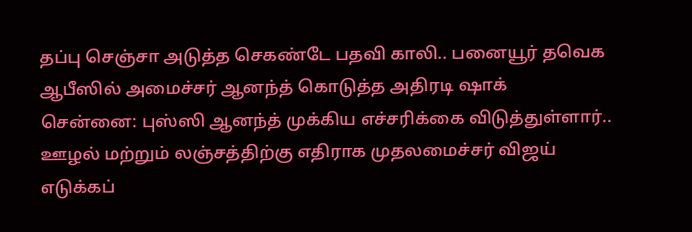தப்பு செஞ்சா அடுத்த செகண்டே பதவி காலி.. பனையூர் தவெக ஆபீஸில் அமைச்சர் ஆனந்த் கொடுத்த அதிரடி ஷாக்
சென்னை: புஸ்ஸி ஆனந்த் முக்கிய எச்சரிக்கை விடுத்துள்ளார்.. ஊழல் மற்றும் லஞ்சத்திற்கு எதிராக முதலமைச்சர் விஜய் எடுக்கப்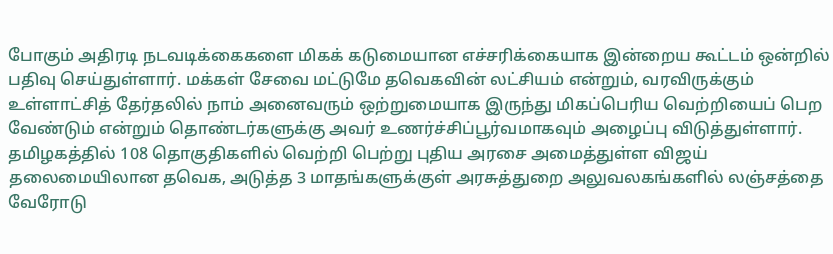போகும் அதிரடி நடவடிக்கைகளை மிகக் கடுமையான எச்சரிக்கையாக இன்றைய கூட்டம் ஒன்றில் பதிவு செய்துள்ளார். மக்கள் சேவை மட்டுமே தவெகவின் லட்சியம் என்றும், வரவிருக்கும் உள்ளாட்சித் தேர்தலில் நாம் அனைவரும் ஒற்றுமையாக இருந்து மிகப்பெரிய வெற்றியைப் பெற வேண்டும் என்றும் தொண்டர்களுக்கு அவர் உணர்ச்சிப்பூர்வமாகவும் அழைப்பு விடுத்துள்ளார்.
தமிழகத்தில் 108 தொகுதிகளில் வெற்றி பெற்று புதிய அரசை அமைத்துள்ள விஜய் தலைமையிலான தவெக, அடுத்த 3 மாதங்களுக்குள் அரசுத்துறை அலுவலகங்களில் லஞ்சத்தை வேரோடு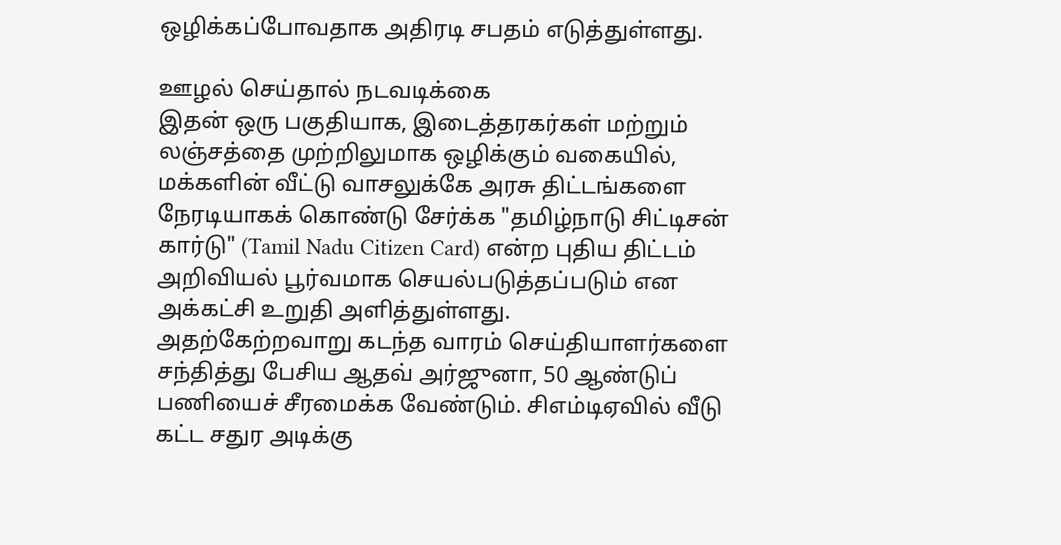ஒழிக்கப்போவதாக அதிரடி சபதம் எடுத்துள்ளது.

ஊழல் செய்தால் நடவடிக்கை
இதன் ஒரு பகுதியாக, இடைத்தரகர்கள் மற்றும் லஞ்சத்தை முற்றிலுமாக ஒழிக்கும் வகையில், மக்களின் வீட்டு வாசலுக்கே அரசு திட்டங்களை நேரடியாகக் கொண்டு சேர்க்க "தமிழ்நாடு சிட்டிசன் கார்டு" (Tamil Nadu Citizen Card) என்ற புதிய திட்டம் அறிவியல் பூர்வமாக செயல்படுத்தப்படும் என அக்கட்சி உறுதி அளித்துள்ளது.
அதற்கேற்றவாறு கடந்த வாரம் செய்தியாளர்களை சந்தித்து பேசிய ஆதவ் அர்ஜுனா, 50 ஆண்டுப் பணியைச் சீரமைக்க வேண்டும். சிஎம்டிஏவில் வீடு கட்ட சதுர அடிக்கு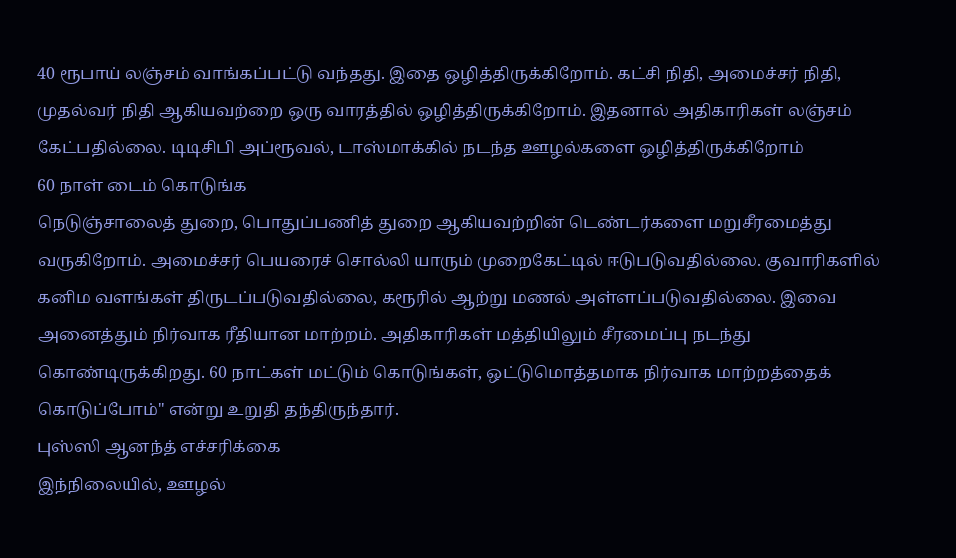40 ரூபாய் லஞ்சம் வாங்கப்பட்டு வந்தது. இதை ஒழித்திருக்கிறோம். கட்சி நிதி, அமைச்சர் நிதி, முதல்வர் நிதி ஆகியவற்றை ஒரு வாரத்தில் ஒழித்திருக்கிறோம். இதனால் அதிகாரிகள் லஞ்சம் கேட்பதில்லை. டிடிசிபி அப்ரூவல், டாஸ்மாக்கில் நடந்த ஊழல்களை ஒழித்திருக்கிறோம்
60 நாள் டைம் கொடுங்க
நெடுஞ்சாலைத் துறை, பொதுப்பணித் துறை ஆகியவற்றின் டெண்டர்களை மறுசீரமைத்து வருகிறோம். அமைச்சர் பெயரைச் சொல்லி யாரும் முறைகேட்டில் ஈடுபடுவதில்லை. குவாரிகளில் கனிம வளங்கள் திருடப்படுவதில்லை, கரூரில் ஆற்று மணல் அள்ளப்படுவதில்லை. இவை அனைத்தும் நிர்வாக ரீதியான மாற்றம். அதிகாரிகள் மத்தியிலும் சீரமைப்பு நடந்து கொண்டிருக்கிறது. 60 நாட்கள் மட்டும் கொடுங்கள், ஒட்டுமொத்தமாக நிர்வாக மாற்றத்தைக் கொடுப்போம்" என்று உறுதி தந்திருந்தார்.
புஸ்ஸி ஆனந்த் எச்சரிக்கை
இந்நிலையில், ஊழல்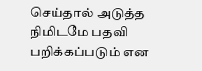செய்தால் அடுத்த நிமிடமே பதவி பறிக்கப்படும் என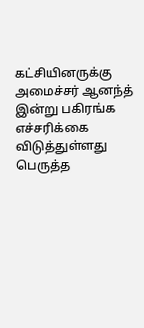கட்சியினருக்கு அமைச்சர் ஆனந்த் இன்று பகிரங்க எச்சரிக்கை விடுத்துள்ளது பெருத்த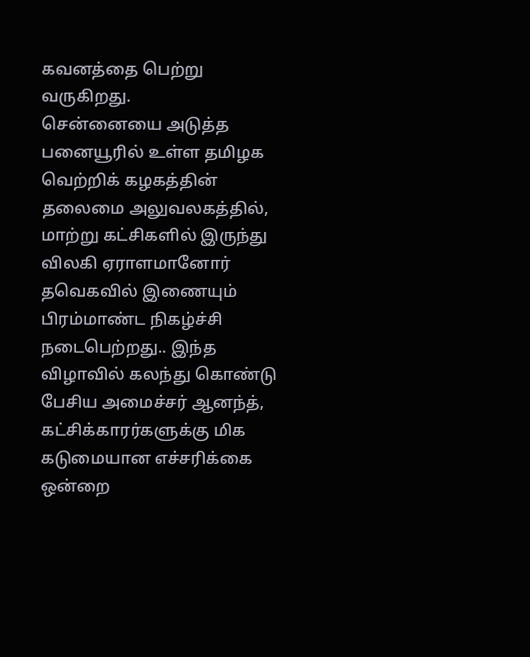கவனத்தை பெற்று வருகிறது.
சென்னையை அடுத்த பனையூரில் உள்ள தமிழக வெற்றிக் கழகத்தின் தலைமை அலுவலகத்தில், மாற்று கட்சிகளில் இருந்து விலகி ஏராளமானோர் தவெகவில் இணையும் பிரம்மாண்ட நிகழ்ச்சி நடைபெற்றது.. இந்த விழாவில் கலந்து கொண்டு பேசிய அமைச்சர் ஆனந்த், கட்சிக்காரர்களுக்கு மிக கடுமையான எச்சரிக்கை ஒன்றை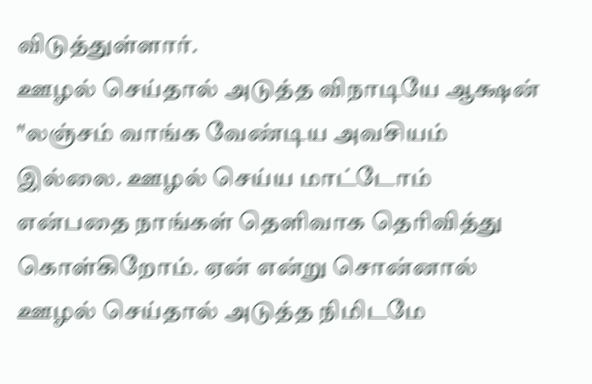விடுத்துள்ளார்.
ஊழல் செய்தால் அடுத்த விநாடியே ஆக்ஷன்
"லஞ்சம் வாங்க வேண்டிய அவசியம் இல்லை. ஊழல் செய்ய மாட்டோம் என்பதை நாங்கள் தெளிவாக தெரிவித்து கொள்கிறோம். ஏன் என்று சொன்னால் ஊழல் செய்தால் அடுத்த நிமிடமே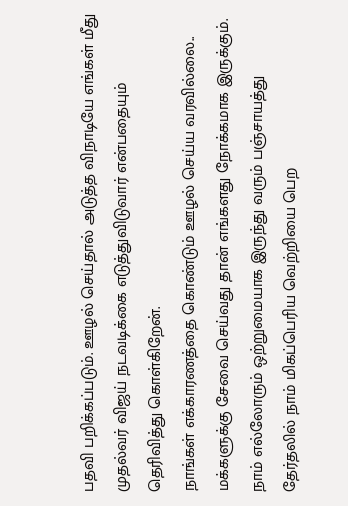பதவி பறிக்கப்படும். ஊழல் செய்தால் அடுத்த விநாடியே எங்கள் மீது முதல்வர் விஜய் நடவடிக்கை எடுத்துவிடுவார் என்பதையும் தெரிவித்து கொள்கிறேன்.
நாங்கள் எக்காரணத்தை கொண்டும் ஊழல் செய்ய வரவில்லை.. மக்களுக்கு சேவை செய்வது தான் எங்களது நோக்கமாக இருக்கும். நாம் எல்லோரும் ஒற்றுமையாக இருந்து வரும் பஞ்சாயத்து தேர்தலில் நாம் மிகப்பெரிய வெற்றியை பெற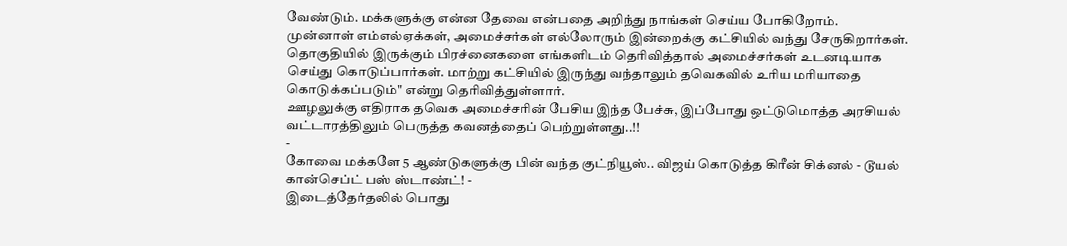வேண்டும். மக்களுக்கு என்ன தேவை என்பதை அறிந்து நாங்கள் செய்ய போகிறோம்.
முன்னாள் எம்எல்ஏக்கள், அமைச்சர்கள் எல்லோரும் இன்றைக்கு கட்சியில் வந்து சேருகிறார்கள். தொகுதியில் இருக்கும் பிரச்னைகளை எங்களிடம் தெரிவித்தால் அமைச்சர்கள் உடனடியாக செய்து கொடுப்பார்கள். மாற்று கட்சியில் இருந்து வந்தாலும் தவெகவில் உரிய மரியாதை கொடுக்கப்படும்" என்று தெரிவித்துள்ளார்.
ஊழலுக்கு எதிராக தவெக அமைச்சரின் பேசிய இந்த பேச்சு, இப்போது ஒட்டுமொத்த அரசியல் வட்டாரத்திலும் பெருத்த கவனத்தைப் பெற்றுள்ளது..!!
-
கோவை மக்களே 5 ஆண்டுகளுக்கு பின் வந்த குட்நியூஸ்.. விஜய் கொடுத்த கிரீன் சிக்னல் - டூயல் கான்செப்ட் பஸ் ஸ்டாண்ட்! -
இடைத்தேர்தலில் பொது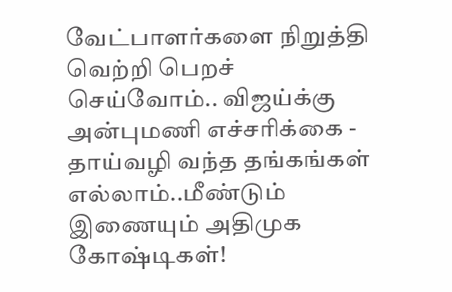வேட்பாளர்களை நிறுத்தி வெற்றி பெறச் செய்வோம்.. விஜய்க்கு அன்புமணி எச்சரிக்கை -
தாய்வழி வந்த தங்கங்கள் எல்லாம்..மீண்டும் இணையும் அதிமுக கோஷ்டிகள்!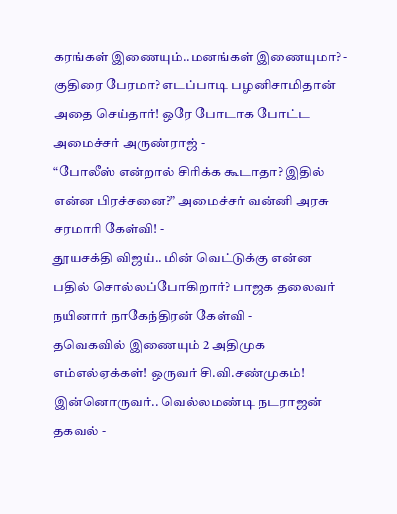கரங்கள் இணையும்..மனங்கள் இணையுமா? -
குதிரை பேரமா? எடப்பாடி பழனிசாமிதான் அதை செய்தார்! ஒரே போடாக போட்ட அமைச்சர் அருண்ராஜ் -
“போலீஸ் என்றால் சிரிக்க கூடாதா? இதில் என்ன பிரச்சனை?” அமைச்சர் வன்னி அரசு சரமாரி கேள்வி! -
தூயசக்தி விஜய்.. மின் வெட்டுக்கு என்ன பதில் சொல்லப்போகிறார்? பாஜக தலைவர் நயினார் நாகேந்திரன் கேள்வி -
தவெகவில் இணையும் 2 அதிமுக எம்எல்ஏக்கள்! ஒருவர் சி.வி.சண்முகம்! இன்னொருவர்.. வெல்லமண்டி நடராஜன் தகவல் -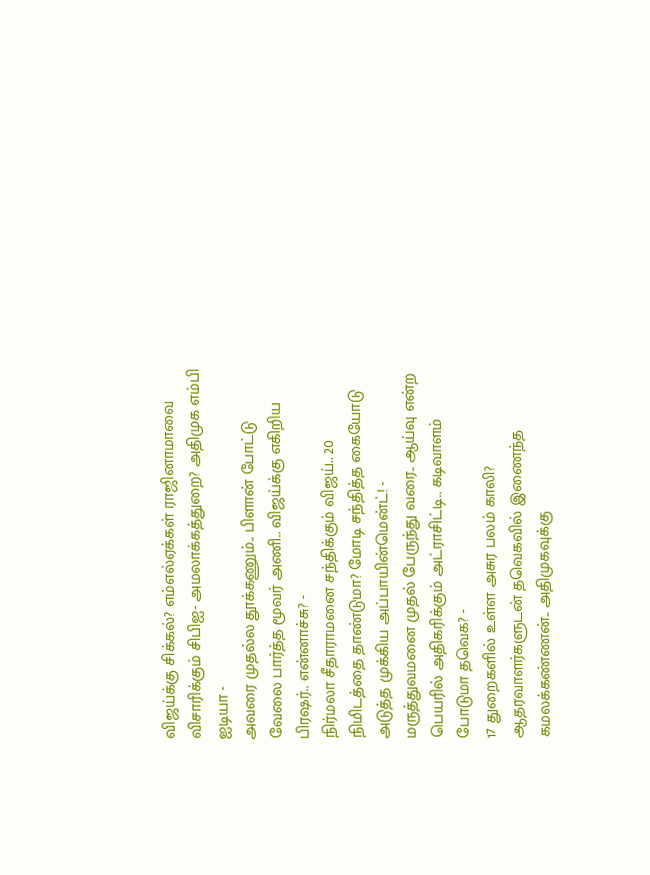விஜய்க்கு சிக்கல்? எம்எல்ஏக்கள் ராஜினாமாவை விசாரிக்கும் சிபிஐ- அமலாக்கத்துறை? அதிமுக எம்பி ஐடியா -
அவரை முதல்ல தூக்கணும்.. பிளான் போட்டு வேலை பார்த்த மூவர் அணி.. விஜய்க்கு எகிறிய பிரஷர்.. என்னாச்சு? -
நிர்மலா சீதாராமனை சந்திக்கும் விஜய்.. 20 நிமிடத்தை தாண்டுமா? மோடி சந்தித்த கையோடு அடுத்த முக்கிய அப்பாயின்மென்ட்! -
மருத்துவமனை முதல் பேருந்து வரை.. ஆய்வு என்ற பெயரில் அதிகரிக்கும் அட்ராசிட்டி.. கடிவாளம் போடுமா தவெக? -
17 துறைகளில் உள்ள அசுர பலம் காலி? ஆதரவாளர்களுடன் தவெகவில் இணைந்த கமலக்கண்ணன்.. அதிமுகவுக்கு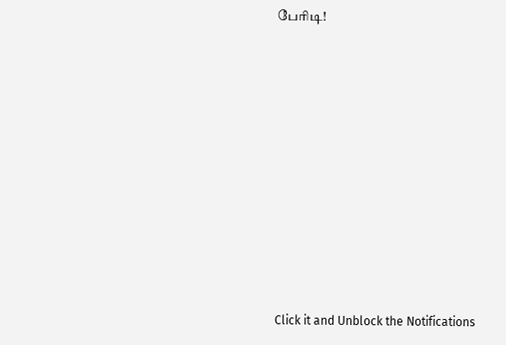பேரிடி!











Click it and Unblock the Notifications